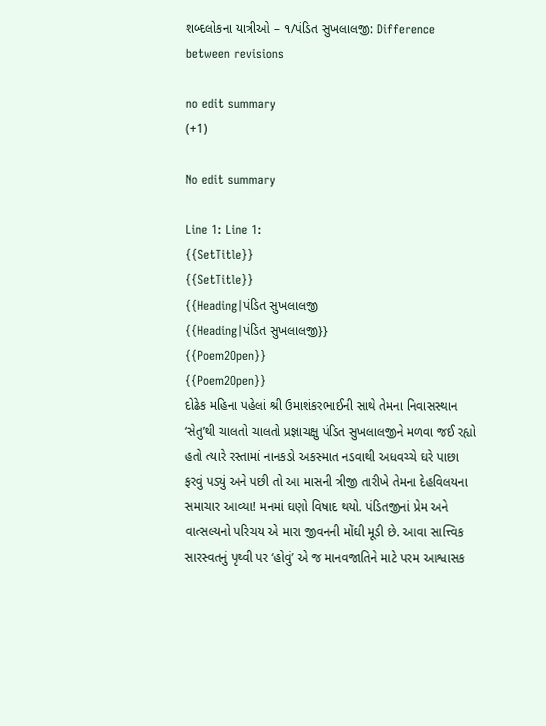શબ્દલોકના યાત્રીઓ – ૧/પંડિત સુખલાલજી: Difference between revisions

no edit summary
(+1)

No edit summary

Line 1: Line 1:
{{SetTitle}}
{{SetTitle}}
{{Heading|પંડિત સુખલાલજી
{{Heading|પંડિત સુખલાલજી}}
{{Poem2Open}}
{{Poem2Open}}
દોઢેક મહિના પહેલાં શ્રી ઉમાશંકરભાઈની સાથે તેમના નિવાસસ્થાન ‘સેતુ’થી ચાલતો ચાલતો પ્રજ્ઞાચક્ષુ પંડિત સુખલાલજીને મળવા જઈ રહ્યો હતો ત્યારે રસ્તામાં નાનકડો અકસ્માત નડવાથી અધવચ્ચે ઘરે પાછા ફરવું પડ્યું અને પછી તો આ માસની ત્રીજી તારીખે તેમના દેહવિલયના સમાચાર આવ્યા! મનમાં ઘણો વિષાદ થયો. પંડિતજીનાં પ્રેમ અને વાત્સલ્યનો પરિચય એ મારા જીવનની મોંઘી મૂડી છે. આવા સાત્ત્વિક સારસ્વતનું પૃથ્વી પર ‘હોવું’ એ જ માનવજાતિને માટે પરમ આશ્વાસક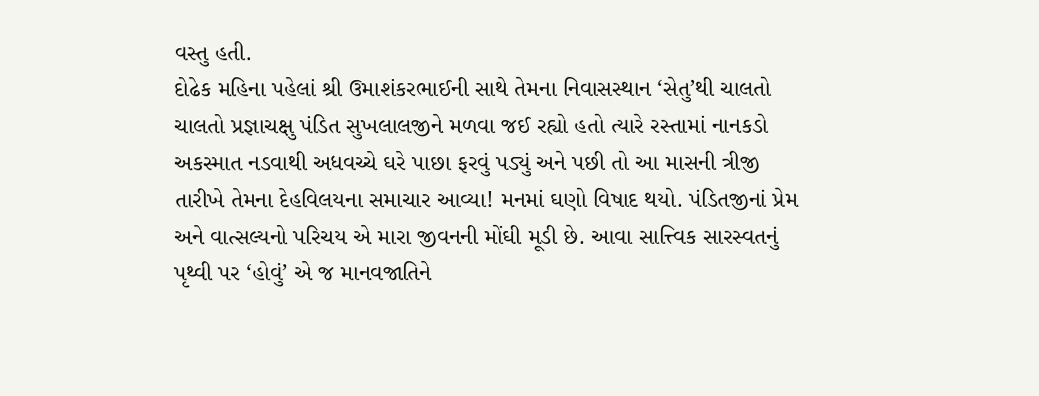વસ્તુ હતી.
દોઢેક મહિના પહેલાં શ્રી ઉમાશંકરભાઈની સાથે તેમના નિવાસસ્થાન ‘સેતુ’થી ચાલતો ચાલતો પ્રજ્ઞાચક્ષુ પંડિત સુખલાલજીને મળવા જઈ રહ્યો હતો ત્યારે રસ્તામાં નાનકડો અકસ્માત નડવાથી અધવચ્ચે ઘરે પાછા ફરવું પડ્યું અને પછી તો આ માસની ત્રીજી તારીખે તેમના દેહવિલયના સમાચાર આવ્યા! મનમાં ઘણો વિષાદ થયો. પંડિતજીનાં પ્રેમ અને વાત્સલ્યનો પરિચય એ મારા જીવનની મોંઘી મૂડી છે. આવા સાત્ત્વિક સારસ્વતનું પૃથ્વી પર ‘હોવું’ એ જ માનવજાતિને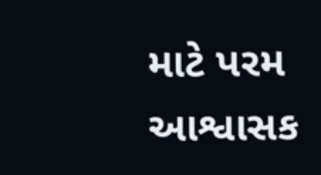માટે પરમ આશ્વાસક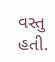વસ્તુ હતી.